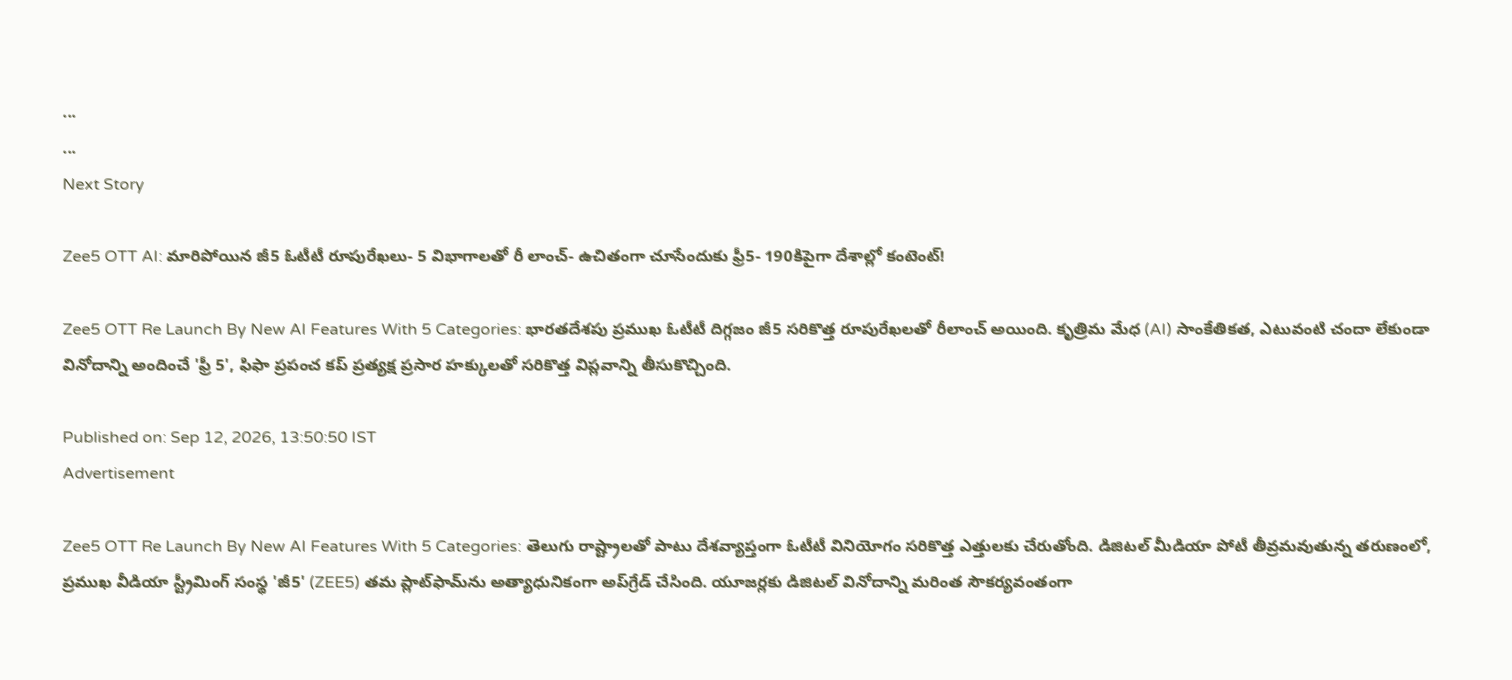...
...
Next Story

Zee5 OTT AI: మారిపోయిన జీ5 ఓటీటీ రూపురేఖలు- 5 విభాగాలతో రీ లాంచ్- ఉచితంగా చూసేందుకు ఫ్రీ5- 190కిపైగా దేశాల్లో కంటెంట్!

Zee5 OTT Re Launch By New AI Features With 5 Categories: భారతదేశపు ప్రముఖ ఓటీటీ దిగ్గజం జీ5 సరికొత్త రూపురేఖలతో రీలాంచ్ అయింది. కృత్రిమ మేధ (AI) సాంకేతికత, ఎటువంటి చందా లేకుండా వినోదాన్ని అందించే 'ఫ్రీ 5', ఫిఫా ప్రపంచ కప్ ప్రత్యక్ష ప్రసార హక్కులతో సరికొత్త విప్లవాన్ని తీసుకొచ్చింది.

Published on: Sep 12, 2026, 13:50:50 IST
Advertisement

Zee5 OTT Re Launch By New AI Features With 5 Categories: తెలుగు రాష్ట్రాలతో పాటు దేశవ్యాప్తంగా ఓటీటీ వినియోగం సరికొత్త ఎత్తులకు చేరుతోంది. డిజిటల్ మీడియా పోటీ తీవ్రమవుతున్న తరుణంలో, ప్రముఖ వీడియా స్ట్రీమింగ్ సంస్థ 'జీ5' (ZEE5) తమ ప్లాట్‌ఫామ్‌ను అత్యాధునికంగా అప్‌గ్రేడ్ చేసింది. యూజర్లకు డిజిటల్ వినోదాన్ని మరింత సౌకర్యవంతంగా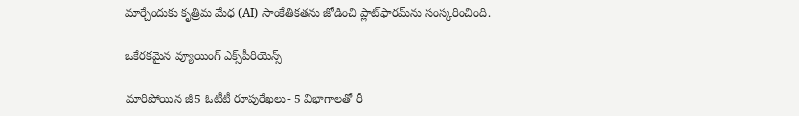మార్చేందుకు కృత్రిమ మేధ (AI) సాంకేతికతను జోడించి ప్లాట్‌ఫారమ్‌ను సంస్కరించింది.

ఒకేరకమైన వ్యూయింగ్ ఎక్స్‌పీరియెన్స్

మారిపోయిన జీ5 ఓటీటీ రూపురేఖలు- 5 విభాగాలతో రీ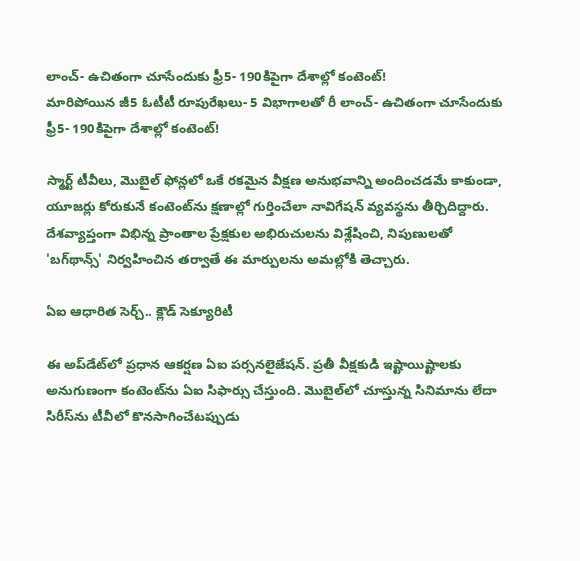లాంచ్- ఉచితంగా చూసేందుకు ఫ్రీ5- 190కిపైగా దేశాల్లో కంటెంట్!
మారిపోయిన జీ5 ఓటీటీ రూపురేఖలు- 5 విభాగాలతో రీ లాంచ్- ఉచితంగా చూసేందుకు ఫ్రీ5- 190కిపైగా దేశాల్లో కంటెంట్!

స్మార్ట్ టీవీలు, మొబైల్ ఫోన్లలో ఒకే రకమైన వీక్షణ అనుభవాన్ని అందించడమే కాకుండా, యూజర్లు కోరుకునే కంటెంట్‌ను క్షణాల్లో గుర్తించేలా నావిగేషన్ వ్యవస్థను తీర్చిదిద్దారు. దేశవ్యాప్తంగా విభిన్న ప్రాంతాల ప్రేక్షకుల అభిరుచులను విశ్లేషించి, నిపుణులతో 'బగ్‌థాన్స్' నిర్వహించిన తర్వాతే ఈ మార్పులను అమల్లోకి తెచ్చారు.

ఏఐ ఆధారిత సెర్చ్.. క్లౌడ్ సెక్యూరిటీ

ఈ అప్‌డేట్‌లో ప్రధాన ఆకర్షణ ఏఐ పర్సనలైజేషన్. ప్రతీ వీక్షకుడి ఇష్టాయిష్టాలకు అనుగుణంగా కంటెంట్‌ను ఏఐ సిఫార్సు చేస్తుంది. మొబైల్‌లో చూస్తున్న సినిమాను లేదా సిరీస్‌ను టీవీలో కొనసాగించేటప్పుడు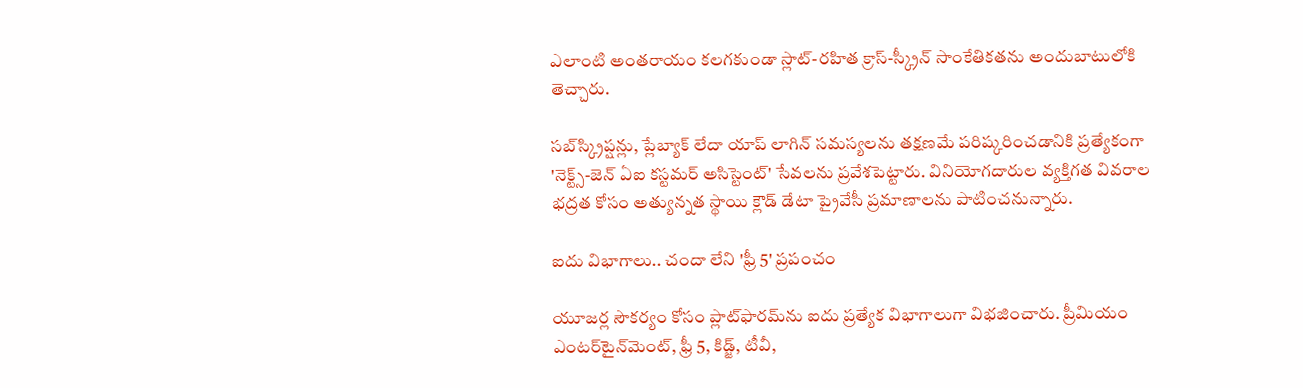ఎలాంటి అంతరాయం కలగకుండా స్లాట్-రహిత క్రాస్-స్క్రీన్ సాంకేతికతను అందుబాటులోకి తెచ్చారు.

సబ్‌స్క్రిప్షన్లు, ప్లేబ్యాక్ లేదా యాప్ లాగిన్ సమస్యలను తక్షణమే పరిష్కరించడానికి ప్రత్యేకంగా 'నెక్ట్స్-జెన్ ఏఐ కస్టమర్ అసిస్టెంట్' సేవలను ప్రవేశపెట్టారు. వినియోగదారుల వ్యక్తిగత వివరాల భద్రత కోసం అత్యున్నత స్థాయి క్లౌడ్ డేటా ప్రైవేసీ ప్రమాణాలను పాటించనున్నారు.

ఐదు విభాగాలు.. చందా లేని 'ఫ్రీ 5' ప్రపంచం

యూజర్ల సౌకర్యం కోసం ప్లాట్‌ఫారమ్‌ను ఐదు ప్రత్యేక విభాగాలుగా విభజించారు. ప్రీమియం ఎంటర్‌టైన్‌మెంట్, ఫ్రీ 5, కిడ్జ్, టీవీ,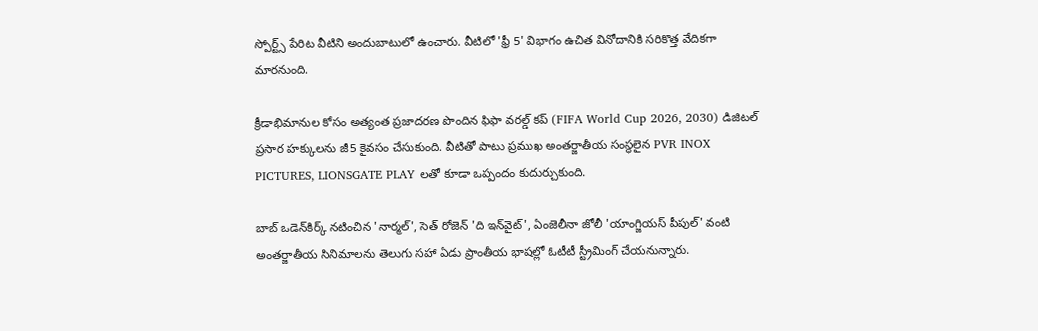స్పోర్ట్స్ పేరిట వీటిని అందుబాటులో ఉంచారు. వీటిలో 'ఫ్రీ 5' విభాగం ఉచిత వినోదానికి సరికొత్త వేదికగా మారనుంది.

క్రీడాభిమానుల కోసం అత్యంత ప్రజాదరణ పొందిన ఫిఫా వరల్డ్ కప్ (FIFA World Cup 2026, 2030) డిజిటల్ ప్రసార హక్కులను జీ5 కైవసం చేసుకుంది. వీటితో పాటు ప్రముఖ అంతర్జాతీయ సంస్థలైన PVR INOX PICTURES, LIONSGATE PLAY లతో కూడా ఒప్పందం కుదుర్చుకుంది.

బాబ్ ఒడెన్‌కిర్క్ నటించిన 'నార్మల్', సెత్ రోజెన్ 'ది ఇన్‌వైట్', ఏంజెలీనా జోలీ 'యాంగ్జియస్ పీపుల్' వంటి అంతర్జాతీయ సినిమాలను తెలుగు సహా ఏడు ప్రాంతీయ భాషల్లో ఓటీటీ స్ట్రీమింగ్ చేయనున్నారు.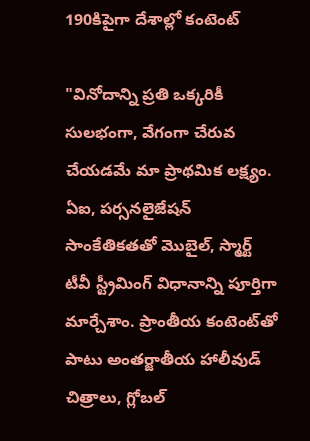190కిపైగా దేశాల్లో కంటెంట్

"వినోదాన్ని ప్రతి ఒక్కరికీ సులభంగా, వేగంగా చేరువ చేయడమే మా ప్రాథమిక లక్ష్యం. ఏఐ, పర్సనలైజేషన్ సాంకేతికతతో మొబైల్, స్మార్ట్ టీవీ స్ట్రీమింగ్ విధానాన్ని పూర్తిగా మార్చేశాం. ప్రాంతీయ కంటెంట్‌తో పాటు అంతర్జాతీయ హాలీవుడ్ చిత్రాలు, గ్లోబల్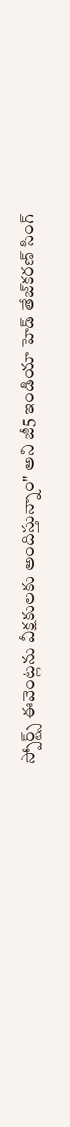స్పోర్ట్స్ ఈవెంట్లను వీక్షకులకు అందిస్తున్నాం" అని జీ5 ఇండియా హెడ్ తేజ్‌కరణ్ సింగ్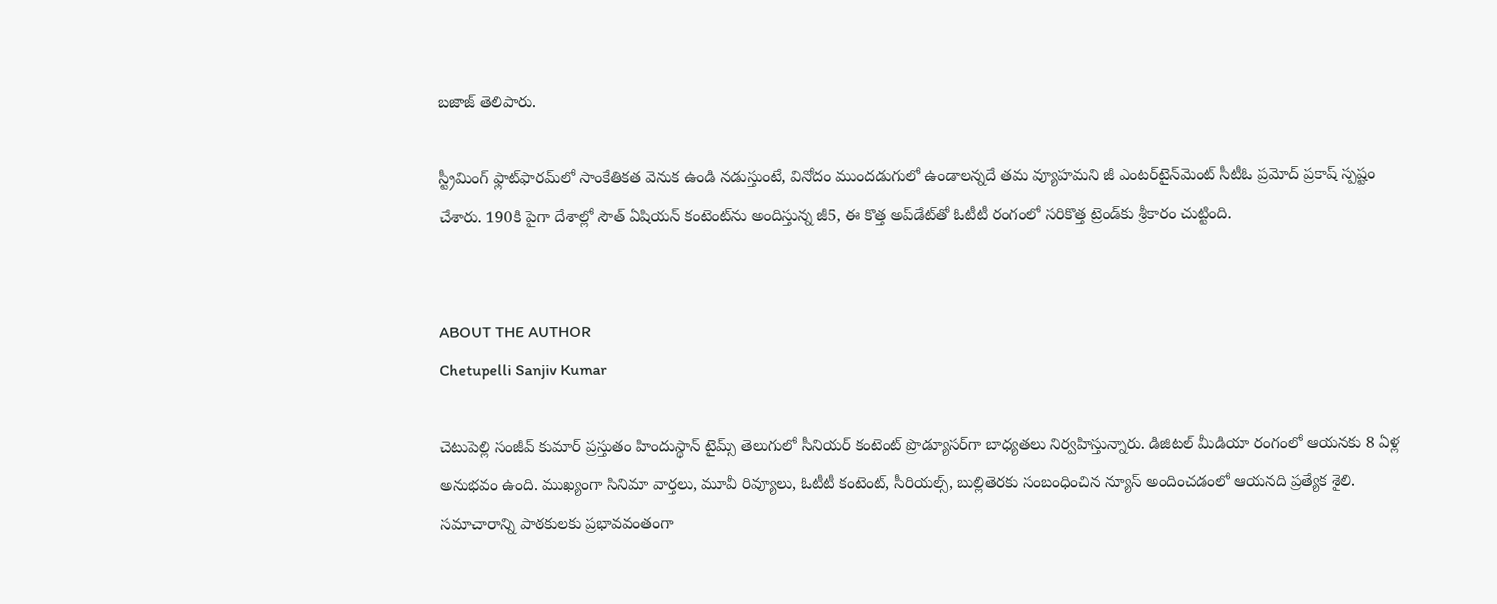బజాజ్ తెలిపారు.

స్ట్రీమింగ్ ఫ్లాట్‌ఫారమ్‌లో సాంకేతికత వెనుక ఉండి నడుస్తుంటే, వినోదం ముందడుగులో ఉండాలన్నదే తమ వ్యూహమని జీ ఎంటర్‌టైన్‌మెంట్ సీటీఓ ప్రమోద్ ప్రకాష్ స్పష్టం చేశారు. 190కి పైగా దేశాల్లో సౌత్ ఏషియన్ కంటెంట్‌ను అందిస్తున్న జీ5, ఈ కొత్త అప్‌డేట్‌తో ఓటీటీ రంగంలో సరికొత్త ట్రెండ్‌కు శ్రీకారం చుట్టింది.


ABOUT THE AUTHOR
Chetupelli Sanjiv Kumar

చెటుపెల్లి సంజీవ్ కుమార్ ప్రస్తుతం హిందుస్థాన్ టైమ్స్ తెలుగులో సీనియర్ కంటెంట్ ప్రొడ్యూసర్‌గా బాధ్యతలు నిర్వహిస్తున్నారు. డిజిటల్ మీడియా రంగంలో ఆయనకు 8 ఏళ్ల అనుభవం ఉంది. ముఖ్యంగా సినిమా వార్తలు, మూవీ రివ్యూలు, ఓటీటీ కంటెంట్, సీరియల్స్, బుల్లితెరకు సంబంధించిన న్యూస్ అందించడంలో ఆయనది ప్రత్యేక శైలి. సమాచారాన్ని పాఠకులకు ప్రభావవంతంగా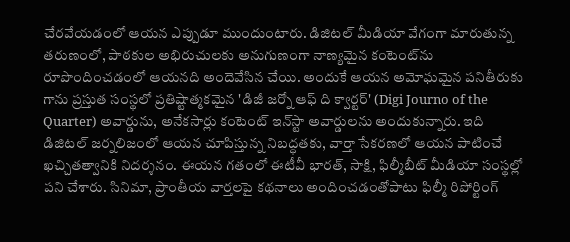చేరవేయడంలో ఆయన ఎప్పుడూ ముందుంటారు. డిజిటల్ మీడియా వేగంగా మారుతున్న తరుణంలో, పాఠకుల అభిరుచులకు అనుగుణంగా నాణ్యమైన కంటెంట్‌ను రూపొందించడంలో ఆయనది అందెవేసిన చేయి. అందుకే ఆయన అమోఘమైన పనితీరుకు గాను ప్రస్తుత సంస్థలో ప్రతిష్టాత్మకమైన 'డిజీ జర్నో ఆఫ్ ది క్వార్టర్' (Digi Journo of the Quarter) అవార్డును, అనేకసార్లు కంటెంట్ ఇన్‌స్టా అవార్డులను అందుకున్నారు. ఇది డిజిటల్ జర్నలిజంలో ఆయన చూపిస్తున్న నిబద్ధతకు, వార్తా సేకరణలో ఆయన పాటించే ఖచ్చితత్వానికి నిదర్శనం. ఈయన గతంలో ఈటీవీ భారత్, సాక్షి, ఫిల్మీబీట్ మీడియా సంస్థల్లో పని చేశారు. సినిమా, ప్రాంతీయ వార్తలపై కథనాలు అందించడంతోపాటు ఫిల్మీ రిపోర్టింగ్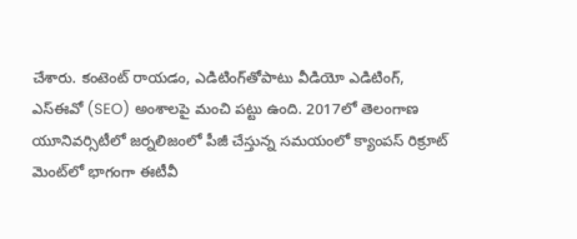చేశారు. కంటెంట్ రాయడం, ఎడిటింగ్‌తోపాటు వీడియో ఎడిటింగ్, ఎస్‌ఈవో (SEO) అంశాలపై మంచి పట్టు ఉంది. 2017లో తెలంగాణ యూనివర్సిటీలో జర్నలిజంలో పీజీ చేస్తున్న సమయంలో క్యాంపస్ రిక్రూట్ మెంట్‌లో భాగంగా ఈటీవీ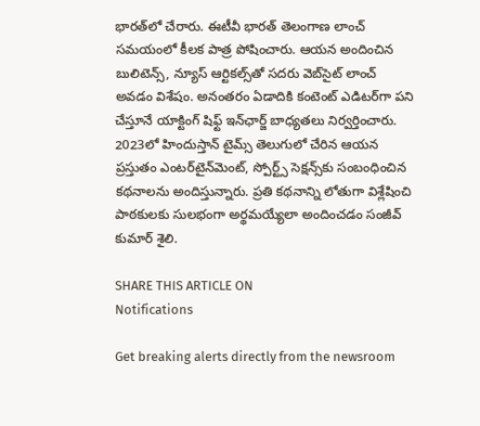భారత్‌లో చేరారు. ఈటీవీ భారత్ తెలంగాణ లాంచ్ సమయంలో కీలక పాత్ర పోషించారు. ఆయన అందించిన బులిటెన్స్, న్యూస్ ఆర్టికల్స్‌తో సదరు వెబ్‌సైట్ లాంచ్ అవడం విశేషం. అనంతరం ఏడాదికి కంటెంట్ ఎడిటర్‌గా పని చేస్తూనే యాక్టింగ్ షిఫ్ట్ ఇన్‌ఛార్జ్ బాధ్యతలు నిర్వర్తించారు. 2023లో హిందుస్తాన్ టైమ్స్ తెలుగులో చేరిన ఆయన ప్రస్తుతం ఎంటర్‌టైన్‌మెంట్, స్పోర్ట్స్ సెక్షన్స్‌కు సంబంధించిన కథనాలను అందిస్తున్నారు. ప్రతి కథనాన్ని లోతుగా విశ్లేషించి పాఠకులకు సులభంగా అర్థమయ్యేలా అందించడం సంజీవ్ కుమార్ శైలి.

SHARE THIS ARTICLE ON
Notifications

Get breaking alerts directly from the newsroom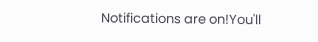Notifications are on!You'll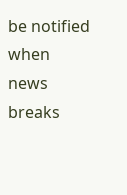be notified when news breaks